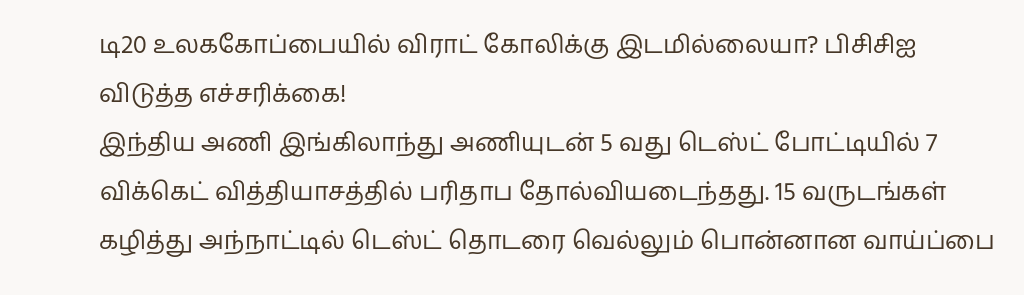டி20 உலககோப்பையில் விராட் கோலிக்கு இடமில்லையா? பிசிசிஐ விடுத்த எச்சரிக்கை!
இந்திய அணி இங்கிலாந்து அணியுடன் 5 வது டெஸ்ட் போட்டியில் 7 விக்கெட் வித்தியாசத்தில் பரிதாப தோல்வியடைந்தது. 15 வருடங்கள் கழித்து அந்நாட்டில் டெஸ்ட் தொடரை வெல்லும் பொன்னான வாய்ப்பை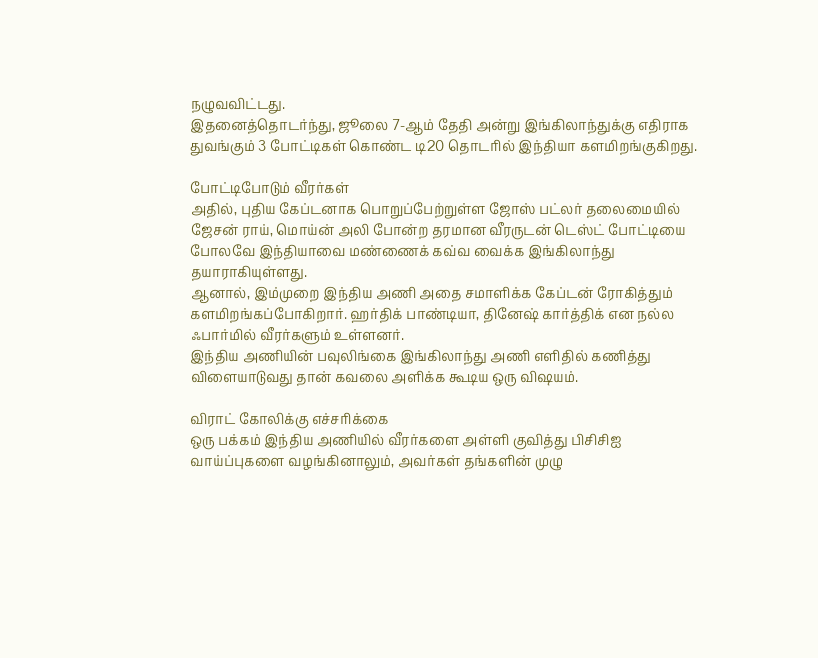நழுவவிட்டது.
இதனைத்தொடர்ந்து, ஜூலை 7-ஆம் தேதி அன்று இங்கிலாந்துக்கு எதிராக துவங்கும் 3 போட்டிகள் கொண்ட டி20 தொடரில் இந்தியா களமிறங்குகிறது.

போட்டிபோடும் வீரர்கள்
அதில், புதிய கேப்டனாக பொறுப்பேற்றுள்ள ஜோஸ் பட்லர் தலைமையில் ஜேசன் ராய், மொய்ன் அலி போன்ற தரமான வீரருடன் டெஸ்ட் போட்டியை போலவே இந்தியாவை மண்ணைக் கவ்வ வைக்க இங்கிலாந்து தயாராகியுள்ளது.
ஆனால், இம்முறை இந்திய அணி அதை சமாளிக்க கேப்டன் ரோகித்தும் களமிறங்கப்போகிறார். ஹர்திக் பாண்டியா, தினேஷ் கார்த்திக் என நல்ல ஃபார்மில் வீரர்களும் உள்ளனர்.
இந்திய அணியின் பவுலிங்கை இங்கிலாந்து அணி எளிதில் கணித்து விளையாடுவது தான் கவலை அளிக்க கூடிய ஒரு விஷயம்.

விராட் கோலிக்கு எச்சரிக்கை
ஒரு பக்கம் இந்திய அணியில் வீரர்களை அள்ளி குவித்து பிசிசிஐ வாய்ப்புகளை வழங்கினாலும், அவர்கள் தங்களின் முழு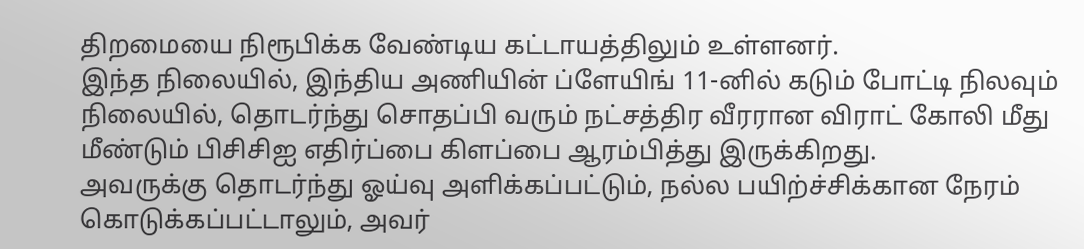திறமையை நிரூபிக்க வேண்டிய கட்டாயத்திலும் உள்ளனர்.
இந்த நிலையில், இந்திய அணியின் ப்ளேயிங் 11-னில் கடும் போட்டி நிலவும் நிலையில், தொடர்ந்து சொதப்பி வரும் நட்சத்திர வீரரான விராட் கோலி மீது மீண்டும் பிசிசிஐ எதிர்ப்பை கிளப்பை ஆரம்பித்து இருக்கிறது.
அவருக்கு தொடர்ந்து ஓய்வு அளிக்கப்பட்டும், நல்ல பயிற்ச்சிக்கான நேரம் கொடுக்கப்பட்டாலும், அவர்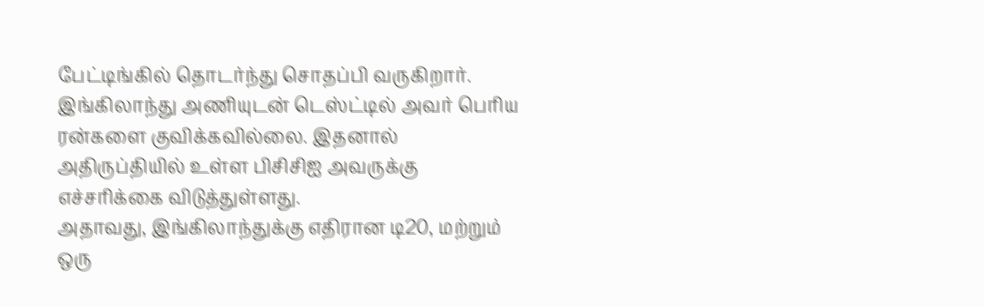பேட்டிங்கில் தொடர்ந்து சொதப்பி வருகிறார்.
இங்கிலாந்து அணியுடன் டெஸ்ட்டில் அவர் பெரிய ரன்களை குவிக்கவில்லை. இதனால் அதிருப்தியில் உள்ள பிசிசிஐ அவருக்கு எச்சரிக்கை விடுத்துள்ளது.
அதாவது, இங்கிலாந்துக்கு எதிரான டி20, மற்றும் ஒரு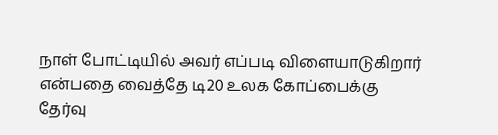நாள் போட்டியில் அவர் எப்படி விளையாடுகிறார் என்பதை வைத்தே டி20 உலக கோப்பைக்கு தேர்வு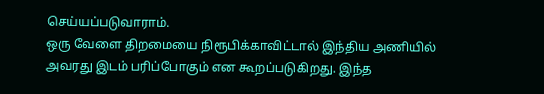செய்யப்படுவாராம்.
ஒரு வேளை திறமையை நிரூபிக்காவிட்டால் இந்திய அணியில் அவரது இடம் பரிப்போகும் என கூறப்படுகிறது. இந்த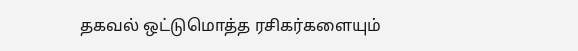தகவல் ஒட்டுமொத்த ரசிகர்களையும்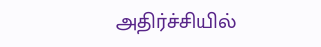அதிர்ச்சியில்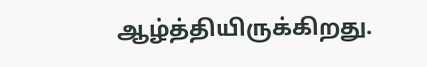ஆழ்த்தியிருக்கிறது.